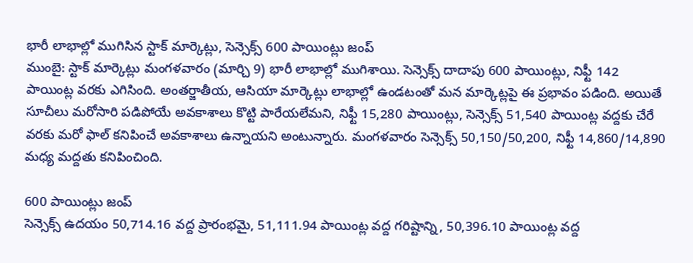భారీ లాభాల్లో ముగిసిన స్టాక్ మార్కెట్లు, సెన్సెక్స్ 600 పాయింట్లు జంప్
ముంబై: స్టాక్ మార్కెట్లు మంగళవారం (మార్చి 9) భారీ లాభాల్లో ముగిశాయి. సెన్సెక్స్ దాదాపు 600 పాయింట్లు, నిఫ్టీ 142 పాయింట్ల వరకు ఎగిసింది. అంతర్జాతీయ, ఆసియా మార్కెట్లు లాభాల్లో ఉండటంతో మన మార్కెట్లపై ఈ ప్రభావం పడింది. అయితే సూచీలు మరోసారి పడిపోయే అవకాశాలు కొట్టి పారేయలేమని, నిఫ్టీ 15,280 పాయింట్లు, సెన్సెక్స్ 51,540 పాయింట్ల వద్దకు చేరే వరకు మరో ఫాల్ కనిపించే అవకాశాలు ఉన్నాయని అంటున్నారు. మంగళవారం సెన్సెక్స్ 50,150/50,200, నిఫ్టీ 14,860/14,890 మధ్య మద్దతు కనిపించింది.

600 పాయింట్లు జంప్
సెన్సెక్స్ ఉదయం 50,714.16 వద్ద ప్రారంభమై, 51,111.94 పాయింట్ల వద్ద గరిష్టాన్ని, 50,396.10 పాయింట్ల వద్ద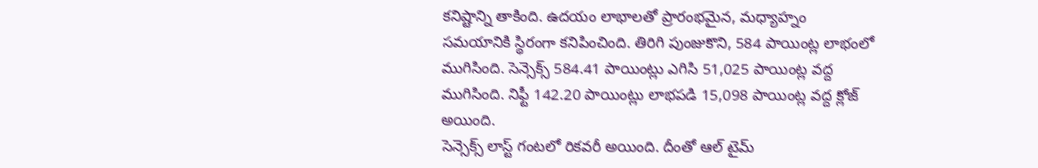కనిష్టాన్ని తాకింది. ఉదయం లాభాలతో ప్రారంభమైన, మధ్యాహ్నం సమయానికి స్థిరంగా కనిపించింది. తిరిగి పుంజుకొని, 584 పాయింట్ల లాభంలో ముగిసింది. సెన్సెక్స్ 584.41 పాయింట్లు ఎగిసి 51,025 పాయింట్ల వద్ద ముగిసింది. నిఫ్టీ 142.20 పాయింట్లు లాభపడి 15,098 పాయింట్ల వద్ద క్లోజ్ అయింది.
సెన్సెక్స్ లాస్ట్ గంటలో రికవరీ అయింది. దీంతో ఆల్ టైమ్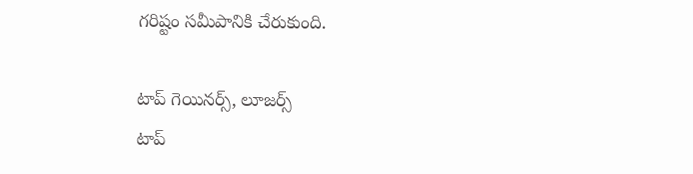గరిష్టం సమీపానికి చేరుకుంది.

టాప్ గెయినర్స్, లూజర్స్
టాప్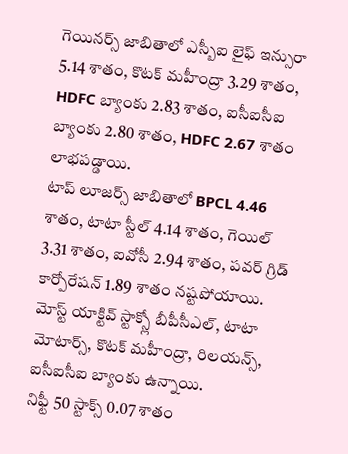గెయినర్స్ జాబితాలో ఎస్బీఐ లైఫ్ ఇన్సురా 5.14 శాతం, కొటక్ మహీంద్రా 3.29 శాతం, HDFC బ్యాంకు 2.83 శాతం, ఐసీఐసీఐ బ్యాంకు 2.80 శాతం, HDFC 2.67 శాతం లాభపడ్డాయి.
టాప్ లూజర్స్ జాబితాలో BPCL 4.46 శాతం, టాటా స్టీల్ 4.14 శాతం, గెయిల్ 3.31 శాతం, ఐవోసీ 2.94 శాతం, పవర్ గ్రిడ్ కార్పోరేషన్ 1.89 శాతం నష్టపోయాయి.
మోస్ట్ యాక్టివ్ స్టాక్స్లో బీపీసీఎల్, టాటా మోటార్స్, కొటక్ మహీంద్రా, రిలయన్స్, ఐసీఐసీఐ బ్యాంకు ఉన్నాయి.
నిఫ్టీ 50 స్టాక్స్ 0.07 శాతం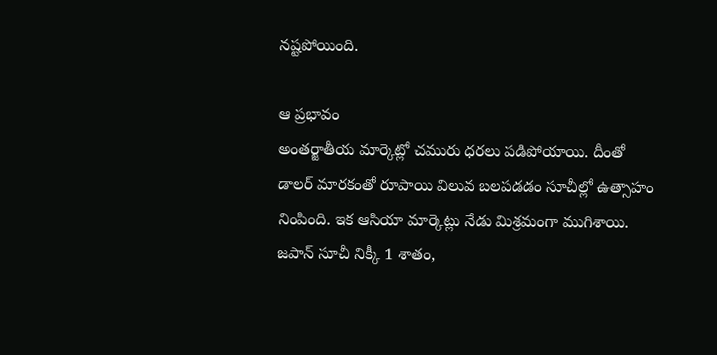నష్టపోయింది.

ఆ ప్రభావం
అంతర్జాతీయ మార్కెట్లో చమురు ధరలు పడిపోయాయి. దీంతో డాలర్ మారకంతో రూపాయి విలువ బలపడడం సూచీల్లో ఉత్సాహం నింపింది. ఇక ఆసియా మార్కెట్లు నేడు మిశ్రమంగా ముగిశాయి. జపాన్ సూచీ నిక్కీ 1 శాతం,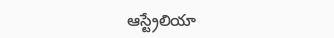ఆస్ట్రేలియా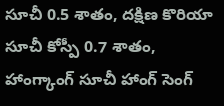సూచీ 0.5 శాతం, దక్షిణ కొరియా సూచీ కోస్పీ 0.7 శాతం, హాంగ్కాంగ్ సూచీ హాంగ్ సెంగ్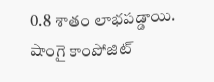0.8 శాతం లాభపడ్డాయి. షాంగై కాంపోజిట్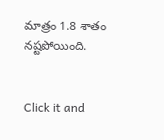మాత్రం 1.8 శాతం నష్టపోయింది.


Click it and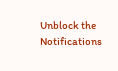Unblock the Notifications